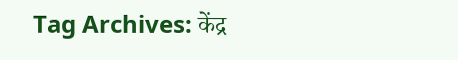Tag Archives: केंद्र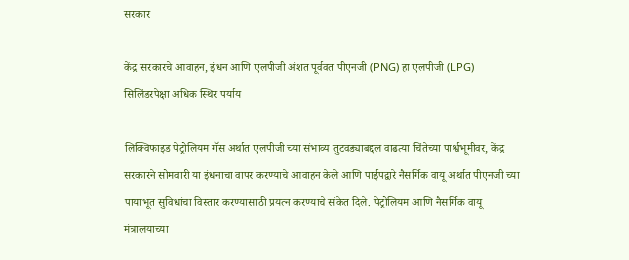सरकार

केंद्र सरकारचे आवाहन, इंधन आणि एलपीजी अंशत पूर्ववत पीएनजी (PNG) हा एलपीजी (LPG) सिलिंडरपेक्षा अधिक स्थिर पर्याय

लिक्विफाइड पेट्रोलियम गॅस अर्थात एलपीजी च्या संभाव्य तुटवड्याबद्दल वाढत्या चिंतेच्या पार्श्वभूमीवर, केंद्र सरकारने सोमवारी या इंधनाचा वापर करण्याचे आवाहन केले आणि पाईपद्वारे नैसर्गिक वायू अर्थात पीएनजी च्या पायाभूत सुविधांचा विस्तार करण्यासाठी प्रयत्न करण्याचे संकेत दिले. पेट्रोलियम आणि नैसर्गिक वायू मंत्रालयाच्या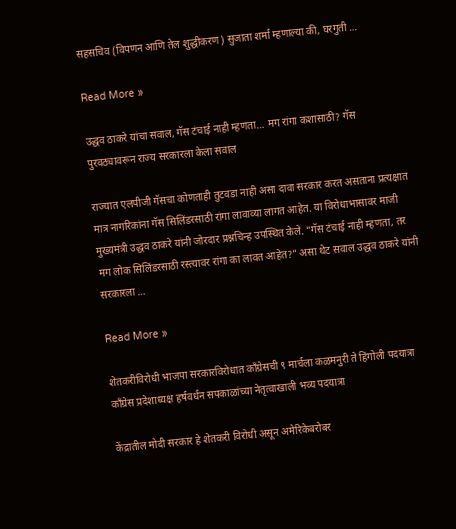सहसचिव (विपणन आणि तेल शुद्धीकरण) सुजाता शर्मा म्हणाल्या की, घरगुती …

Read More »

उद्धव ठाकरे यांचा सवाल, गॅस टंचाई नाही म्हणता… मग रांगा कशासाठी? गॅस पुरवठ्यावरून राज्य सरकारला केला सवाल

राज्यात एलपीजी गॅसचा कोणताही तुटवडा नाही असा दावा सरकार करत असताना प्रत्यक्षात मात्र नागरिकांना गॅस सिलिंडरसाठी रांगा लावाव्या लागत आहेत. या विरोधाभासावर माजी मुख्यमंत्री उद्धव ठाकरे यांनी जोरदार प्रश्नचिन्ह उपस्थित केले. “गॅस टंचाई नाही म्हणता, तर मग लोक सिलिंडरसाठी रस्त्यावर रांगा का लावत आहेत?” असा थेट सवाल उद्धव ठाकरे यांनी सरकारला …

Read More »

शेतकरीविरोधी भाजपा सरकारविरोधात काँग्रेसची ९ मार्चला कळमनुरी ते हिंगोली पदयात्रा काँग्रेस प्रदेशाध्यक्ष हर्षवर्धन सपकाळांच्या नेतृत्वाखाली भव्य पदयात्रा

केंद्रातील मोदी सरकार हे शेतकरी विरोधी असून अमेरिकेबरोबर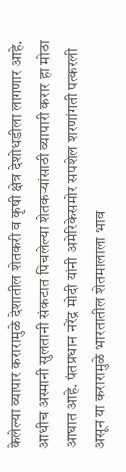केलेल्या व्यापार करारामुळे देशातील शेतकरी व कृषी क्षेत्र देशोधडीला लागणार आहे. आधीच अस्मानी सुलतानी संकटात पिचलेल्या शेतकऱ्यांसाठी व्यापारी करार हा मोठा आघात आहे. पंतप्रधान नरेंद्र मोदी यांनी अमेरिकेसमोर सपशेल शरणांगती पत्करली असून या करारामुळे भारतातील शेतमालाला भाव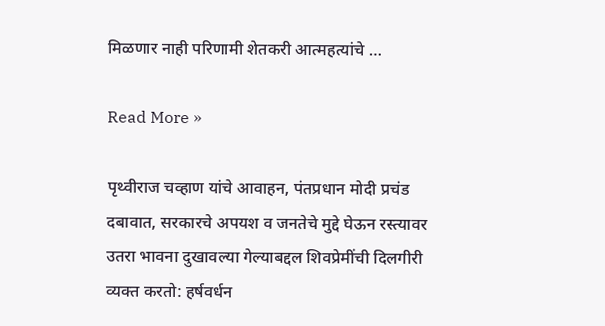मिळणार नाही परिणामी शेतकरी आत्महत्यांचे …

Read More »

पृथ्वीराज चव्हाण यांचे आवाहन, पंतप्रधान मोदी प्रचंड दबावात, सरकारचे अपयश व जनतेचे मुद्दे घेऊन रस्त्यावर उतरा भावना दुखावल्या गेल्याबद्दल शिवप्रेमींची दिलगीरी व्यक्त करतो: हर्षवर्धन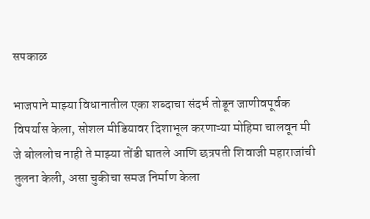सपकाळ

भाजपाने माझ्या विधानातील एका शब्दाचा संदर्भ तोडून जाणीवपूर्वक विपर्यास केला, सोशल मीडियावर दिशाभूल करणाऱ्या मोहिमा चालवून मी जे बोललोच नाही ते माझ्या तोंडी घातले आणि छत्रपती शिवाजी महाराजांची तुलना केली, असा चुकीचा समज निर्माण केला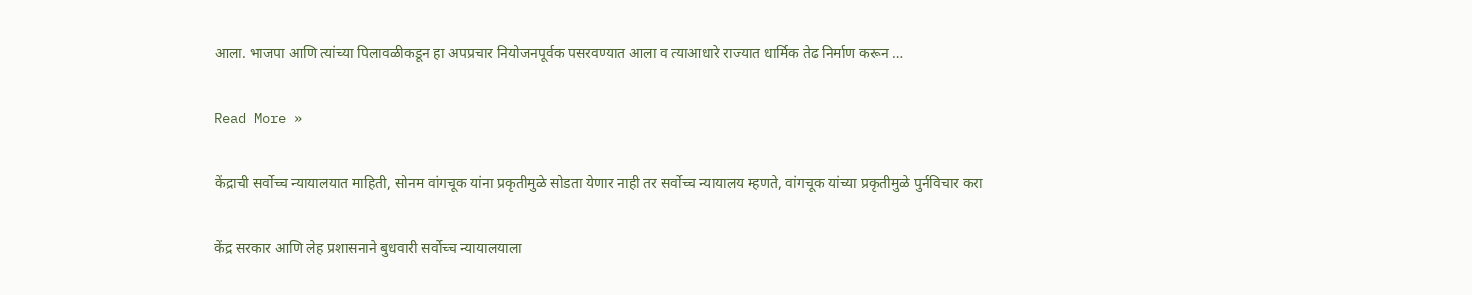आला. भाजपा आणि त्यांच्या पिलावळीकडून हा अपप्रचार नियोजनपूर्वक पसरवण्यात आला व त्याआधारे राज्यात धार्मिक तेढ निर्माण करून …

Read More »

केंद्राची सर्वोच्च न्यायालयात माहिती, सोनम वांगचूक यांना प्रकृतीमुळे सोडता येणार नाही तर सर्वोच्च न्यायालय म्हणते, वांगचूक यांच्या प्रकृतीमुळे पुर्नविचार करा

केंद्र सरकार आणि लेह प्रशासनाने बुधवारी सर्वोच्च न्यायालयाला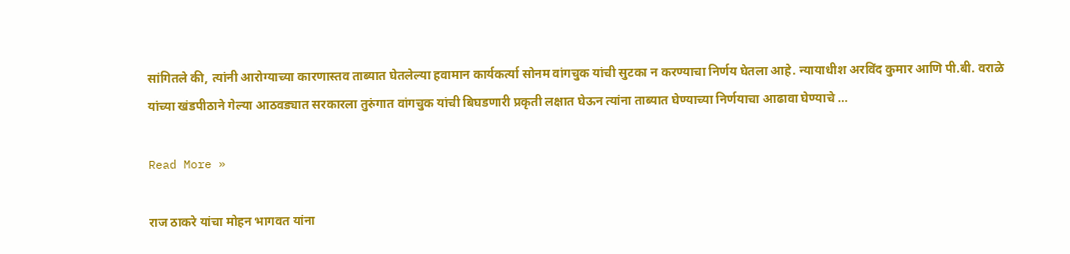सांगितले की, त्यांनी आरोग्याच्या कारणास्तव ताब्यात घेतलेल्या हवामान कार्यकर्त्या सोनम वांगचुक यांची सुटका न करण्याचा निर्णय घेतला आहे. न्यायाधीश अरविंद कुमार आणि पी.बी. वराळे यांच्या खंडपीठाने गेल्या आठवड्यात सरकारला तुरुंगात वांगचुक यांची बिघडणारी प्रकृती लक्षात घेऊन त्यांना ताब्यात घेण्याच्या निर्णयाचा आढावा घेण्याचे …

Read More »

राज ठाकरे यांचा मोहन भागवत यांना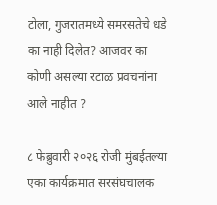टोला, गुजरातमध्ये समरसतेचे धडे का नाही दिलेत? आजवर का कोणी असल्या रटाळ प्रवचनांना आले नाहीत ?

८ फेब्रुवारी २०२६ रोजी मुंबईतल्या एका कार्यक्रमात सरसंघचालक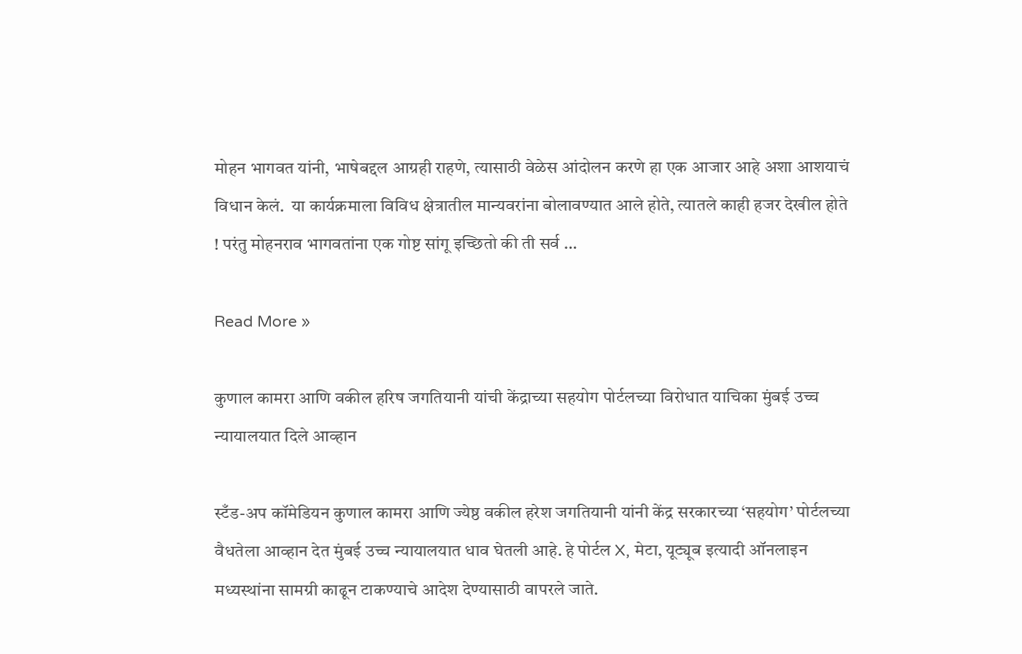मोहन भागवत यांनी, भाषेबद्दल आग्रही राहणे, त्यासाठी वेळेस आंदोलन करणे हा एक आजार आहे अशा आशयाचं विधान केलं.  या कार्यक्रमाला विविध क्षेत्रातील मान्यवरांना बोलावण्यात आले होते, त्यातले काही हजर देखील होते ! परंतु मोहनराव भागवतांना एक गोष्ट सांगू इच्छितो की ती सर्व …

Read More »

कुणाल कामरा आणि वकील हरिष जगतियानी यांची केंद्राच्या सहयोग पोर्टलच्या विरोधात याचिका मुंबई उच्च न्यायालयात दिले आव्हान

स्टँड-अप कॉमेडियन कुणाल कामरा आणि ज्येष्ठ वकील हरेश जगतियानी यांनी केंद्र सरकारच्या ‘सहयोग’ पोर्टलच्या वैधतेला आव्हान देत मुंबई उच्च न्यायालयात धाव घेतली आहे. हे पोर्टल X, मेटा, यूट्यूब इत्यादी ऑनलाइन मध्यस्थांना सामग्री काढून टाकण्याचे आदेश देण्यासाठी वापरले जाते.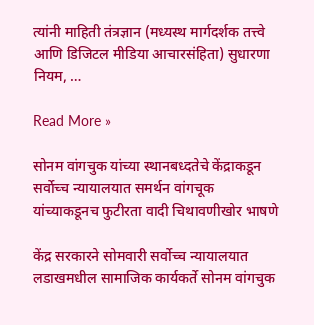त्यांनी माहिती तंत्रज्ञान (मध्यस्थ मार्गदर्शक तत्त्वे आणि डिजिटल मीडिया आचारसंहिता) सुधारणा नियम, …

Read More »

सोनम वांगचुक यांच्या स्थानबध्दतेचे केंद्राकडून सर्वोच्च न्यायालयात समर्थन वांगचूक यांच्याकडूनच फुटीरता वादी चिथावणीखोर भाषणे

केंद्र सरकारने सोमवारी सर्वोच्च न्यायालयात लडाखमधील सामाजिक कार्यकर्ते सोनम वांगचुक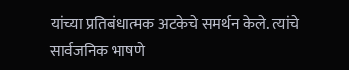यांच्या प्रतिबंधात्मक अटकेचे समर्थन केले. त्यांचे सार्वजनिक भाषणे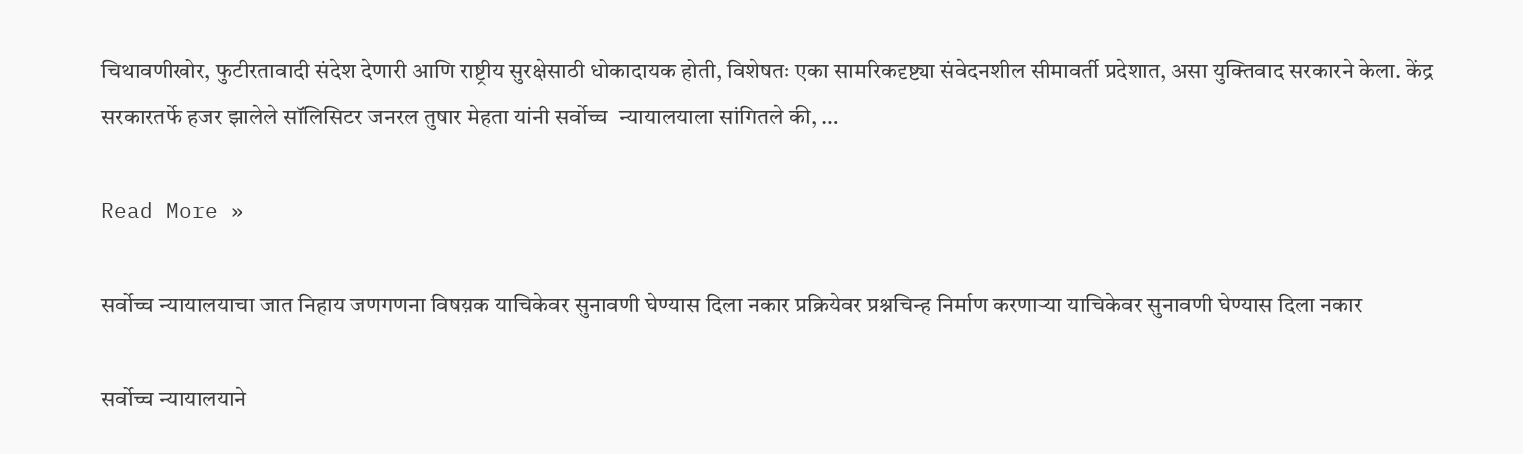चिथावणीखोर, फुटीरतावादी संदेश देणारी आणि राष्ट्रीय सुरक्षेसाठी धोकादायक होती, विशेषतः एका सामरिकदृष्ट्या संवेदनशील सीमावर्ती प्रदेशात, असा युक्तिवाद सरकारने केला. केंद्र सरकारतर्फे हजर झालेले सॉलिसिटर जनरल तुषार मेहता यांनी सर्वोच्च  न्यायालयाला सांगितले की, …

Read More »

सर्वोच्च न्यायालयाचा जात निहाय जणगणना विषय़क याचिकेवर सुनावणी घेण्यास दिला नकार प्रक्रियेवर प्रश्नचिन्ह निर्माण करणाऱ्या याचिकेवर सुनावणी घेण्यास दिला नकार

सर्वोच्च न्यायालयाने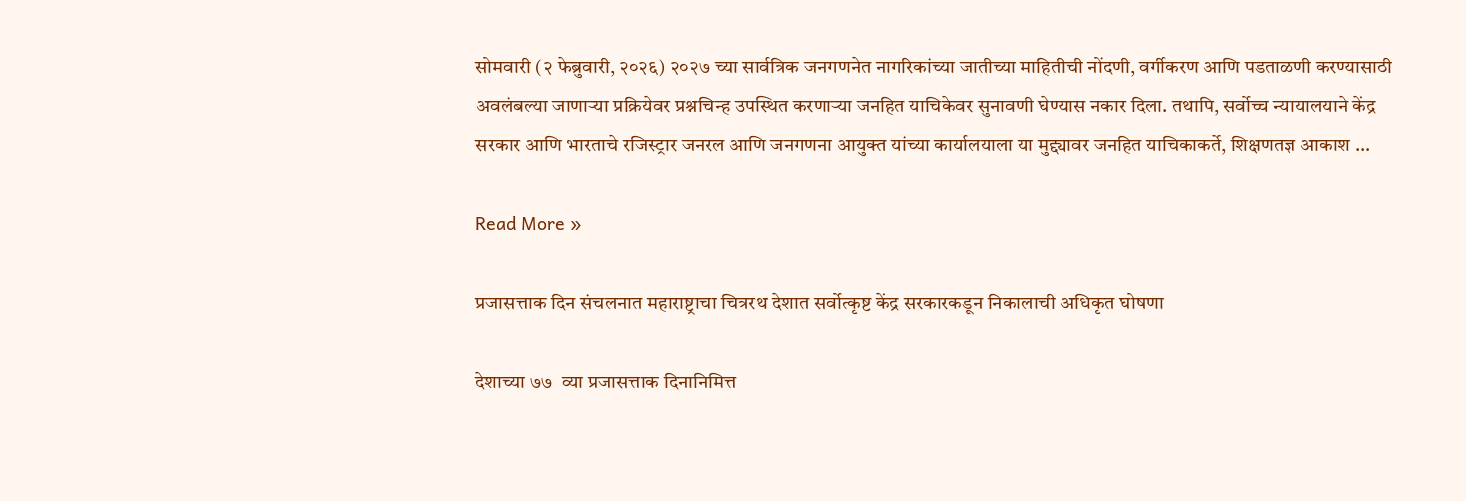सोमवारी (२ फेब्रुवारी, २०२६) २०२७ च्या सार्वत्रिक जनगणनेत नागरिकांच्या जातीच्या माहितीची नोंदणी, वर्गीकरण आणि पडताळणी करण्यासाठी अवलंबल्या जाणाऱ्या प्रक्रियेवर प्रश्नचिन्ह उपस्थित करणाऱ्या जनहित याचिकेवर सुनावणी घेण्यास नकार दिला. तथापि, सर्वोच्च न्यायालयाने केंद्र सरकार आणि भारताचे रजिस्ट्रार जनरल आणि जनगणना आयुक्त यांच्या कार्यालयाला या मुद्द्यावर जनहित याचिकाकर्ते, शिक्षणतज्ञ आकाश …

Read More »

प्रजासत्ताक दिन संचलनात महाराष्ट्राचा चित्ररथ देशात सर्वोत्कृष्ट केंद्र सरकारकडून निकालाची अधिकृत घोषणा

देशाच्या ७७  व्या प्रजासत्ताक दिनानिमित्त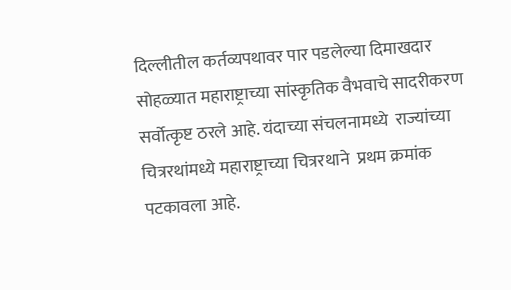दिल्लीतील कर्तव्यपथावर पार पडलेल्या दिमाखदार सोहळ्यात महाराष्ट्राच्या सांस्कृतिक वैभवाचे सादरीकरण सर्वोत्कृष्ट ठरले आहे. यंदाच्या संचलनामध्ये  राज्यांच्या चित्ररथांमध्ये महाराष्ट्राच्या चित्ररथाने  प्रथम क्रमांक पटकावला आहे.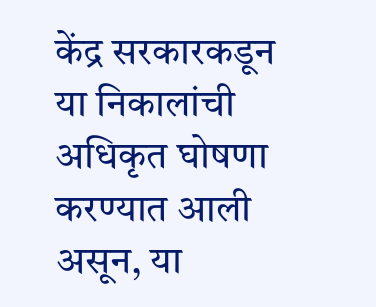केंद्र सरकारकडून  या निकालांची अधिकृत घोषणा करण्यात आली असून, या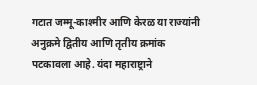गटात जम्मू-काश्मीर आणि केरळ या राज्यांनी अनुक्रमे द्वितीय आणि तृतीय क्रमांक पटकावला आहे. यंदा महाराष्ट्राने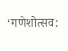‘गणेशोत्सव: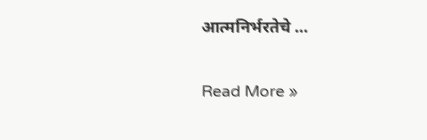आत्मनिर्भरतेचे …

Read More »